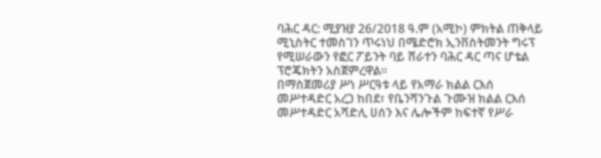ባሕር ዳር: ሚያዝያ 26/2018 ዓ.ም (አሚኮ) ምክትል ጠቅላይ ሚኒስትር ተመስገን ጥሩነህ በሜድሮክ ኢንቨስትመንት ግሩፕ የሚሠራውን የፎር ፖይንት ባይ ሸራተን ባሕር ዳር ጣና ሆቴል ፕሮጄክትን አስጀምረዋል።
በማስጀመሪያ ሥነ ሥርዓቱ ላይ የአማራ ክልል ርእሰ መሥተዳድር አረጋ ከበደ፣ የቤንሻንጉል ጉሙዝ ክልል ርእሰ መሥተዳድር አሻድሊ ሀሰን እና ሌሎችም ከፍተኛ የሥራ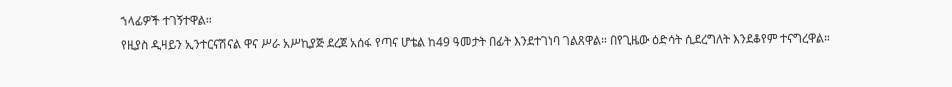ኀላፊዎች ተገኝተዋል።
የዚያስ ዲዛይን ኢንተርናሽናል ዋና ሥራ አሥኪያጅ ደረጀ አሰፋ የጣና ሆቴል ከ49 ዓመታት በፊት እንደተገነባ ገልጸዋል። በየጊዜው ዕድሳት ሲደረግለት እንደቆየም ተናግረዋል።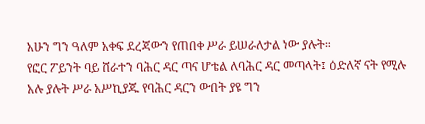አሁን ግን ዓለም አቀፍ ደረጃውን የጠበቀ ሥራ ይሠራለታል ነው ያሉት።
የፎር ፖይንት ባይ ሸራተን ባሕር ዳር ጣና ሆቴል ለባሕር ዳር መጣላት፤ ዕድለኛ ናት የሚሉ አሉ ያሉት ሥራ አሥኪያጁ የባሕር ዳርን ውበት ያዩ ግን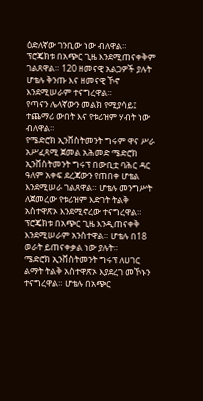ዕድለኛው ገንቢው ነው ብለዋል።
ፕሮጄክቱ በአጭር ጊዜ እንደሚጠናቀቅም ገልጸዋል። 120 ዘመናዊ አልጋዎች ያሉት ሆቴሉ ቅንጡ እና ዘመናዊ ኾኖ እንደሚሠራም ተናግረዋል።
የጣናን ሌላኛውን መልክ የሚያሳይ፤ ተጨማሪ ውበት እና የቱሪዝም ሃብት ነው ብለዋል።
የሜድሮክ ኢንቨስትመንት ግሩም ዋና ሥራ አሥፈጻሚ ጀመል አሕመድ ሜድሮክ ኢንቨስትመንት ግሩፕ በውቢቷ ባሕር ዳር ዓለም አቀፍ ደረጃውን የጠበቀ ሆቴል እንደሚሠራ ገልጸዋል። ሆቴሉ መንግሥት ለጀመረው የቱሪዝም እድገት ትልቅ አስተዋጽኦ እንደሚኖረው ተናግረዋል።
ፕሮጄክቱ በአጭር ጊዜ እንዲጠናቀቅ እንደሚሠራም አንስተዋል። ሆቴሉ በ18 ወራት ይጠናቀቃል ነው ያሉት።
ሜድሮክ ኢንቨስትመንት ግሩፕ ለሀገር ልማት ትልቅ አስተዋጽኦ እያደረገ መኾኑን ተናግረዋል። ሆቴሉ በአጭር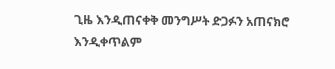ጊዜ እንዲጠናቀቅ መንግሥት ድጋፉን አጠናክሮ እንዲቀጥልም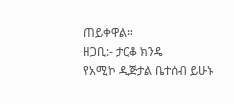ጠይቀዋል።
ዘጋቢ:- ታርቆ ክንዴ
የአሚኮ ዲጅታል ቤተሰብ ይሁኑ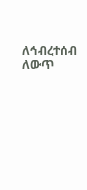ለኅብረተሰብ ለውጥ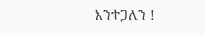እንተጋለን !